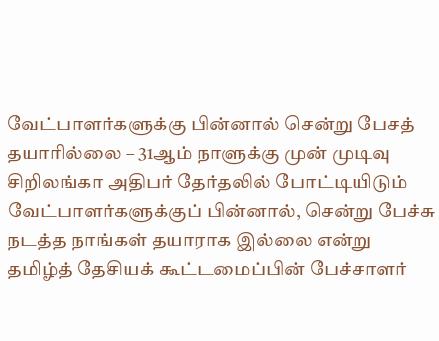வேட்பாளர்களுக்கு பின்னால் சென்று பேசத் தயாரில்லை – 31ஆம் நாளுக்கு முன் முடிவு
சிறிலங்கா அதிபர் தேர்தலில் போட்டியிடும் வேட்பாளர்களுக்குப் பின்னால், சென்று பேச்சு நடத்த நாங்கள் தயாராக இல்லை என்று தமிழ்த் தேசியக் கூட்டமைப்பின் பேச்சாளர்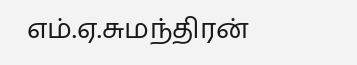எம்.ஏ.சுமந்திரன்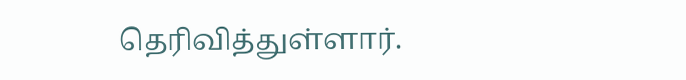தெரிவித்துள்ளார்.